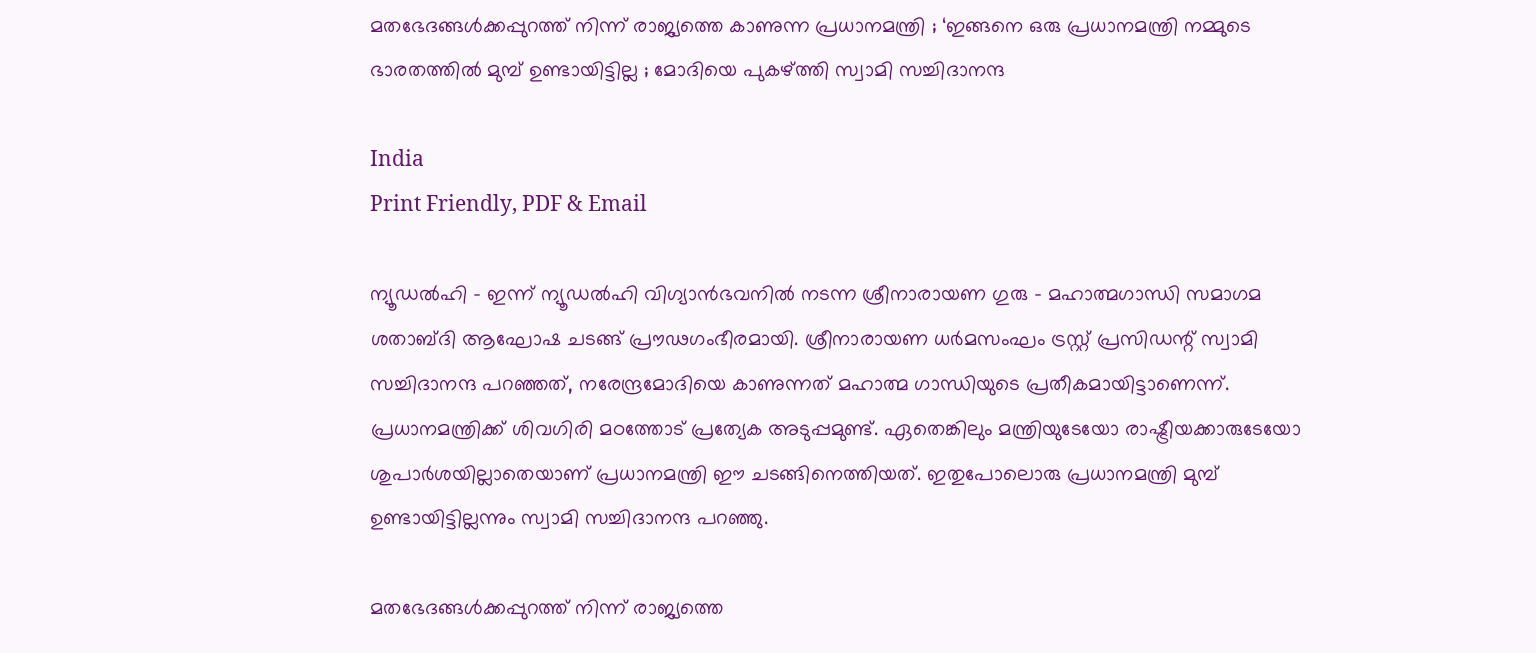മതഭേദങ്ങൾക്കപ്പുറത്ത് നിന്ന് രാജ്യത്തെ കാണുന്ന പ്രധാനമന്ത്രി ; ‘ഇങ്ങനെ ഒരു പ്രധാനമന്ത്രി നമ്മുടെ ഭാരതത്തിൽ മുമ്പ് ഉണ്ടായിട്ടില്ല ; മോദിയെ പുകഴ്ത്തി സ്വാമി സച്ചിദാനന്ദ

India
Print Friendly, PDF & Email

ന്യൂഡൽഹി – ഇന്ന് ന്യൂഡൽഹി വിഗ്യാൻഭവനിൽ നടന്ന ശ്രീനാരായണ ഗുരു – മഹാത്മഗാന്ധി സമാഗമ ശതാബ്ദി ആഘോഷ ചടങ്ങ് പ്രൗഢഗംഭീരമായി. ശ്രീനാരായണ ധർമസംഘം ട്രസ്റ്റ് പ്രസിഡന്റ് സ്വാമി സച്ചിദാനന്ദ പറഞ്ഞത്, നരേന്ദ്രമോദിയെ കാണുന്നത് മഹാത്മ ഗാന്ധിയുടെ പ്രതീകമായിട്ടാണെന്ന്. പ്രധാനമന്ത്രിക്ക് ശിവഗിരി മഠത്തോട് പ്രത്യേക അടുപ്പമുണ്ട്. ഏതെങ്കിലും മന്ത്രിയുടേയോ രാഷ്ട്രീയക്കാരുടേയോ ശുപാർശയില്ലാതെയാണ് പ്രധാനമന്ത്രി ഈ ചടങ്ങിനെത്തിയത്. ഇതുപോലൊരു പ്രധാനമന്ത്രി മുമ്പ് ഉണ്ടായിട്ടില്ലന്നും സ്വാമി സച്ചിദാനന്ദ പറഞ്ഞു.

മതഭേദങ്ങൾക്കപ്പുറത്ത് നിന്ന് രാജ്യത്തെ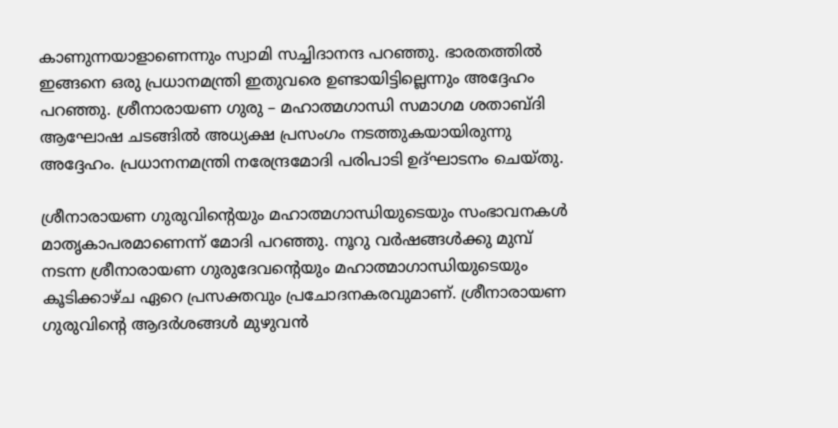കാണുന്നയാളാണെന്നും സ്വാമി സച്ചിദാനന്ദ പറഞ്ഞു. ഭാരതത്തിൽ ഇങ്ങനെ ഒരു പ്രധാനമന്ത്രി ഇതുവരെ ഉണ്ടായിട്ടില്ലെന്നും അദ്ദേഹം പറഞ്ഞു. ശ്രീനാരായണ ഗുരു – മഹാത്മഗാന്ധി സമാഗമ ശതാബ്ദി ആഘോഷ ചടങ്ങിൽ അധ്യക്ഷ പ്രസംഗം നടത്തുകയായിരുന്നു അദ്ദേഹം. പ്രധാനനമന്ത്രി നരേന്ദ്രമോദി പരിപാടി ഉദ്ഘാടനം ചെയ്തു.

ശ്രീനാരായണ ഗുരുവിന്റെയും മഹാത്മഗാന്ധിയുടെയും സംഭാവനകൾ മാതൃകാപരമാണെന്ന് മോദി പറഞ്ഞു. നൂറു വർഷങ്ങൾക്കു മുമ്പ് നടന്ന ശ്രീനാരായണ ഗുരുദേവന്റെയും മഹാത്മാഗാന്ധിയുടെയും കൂടിക്കാഴ്ച ഏറെ പ്രസക്തവും പ്രചോദനകരവുമാണ്. ശ്രീനാരായണ ഗുരുവിന്റെ ആദർശങ്ങൾ മുഴുവൻ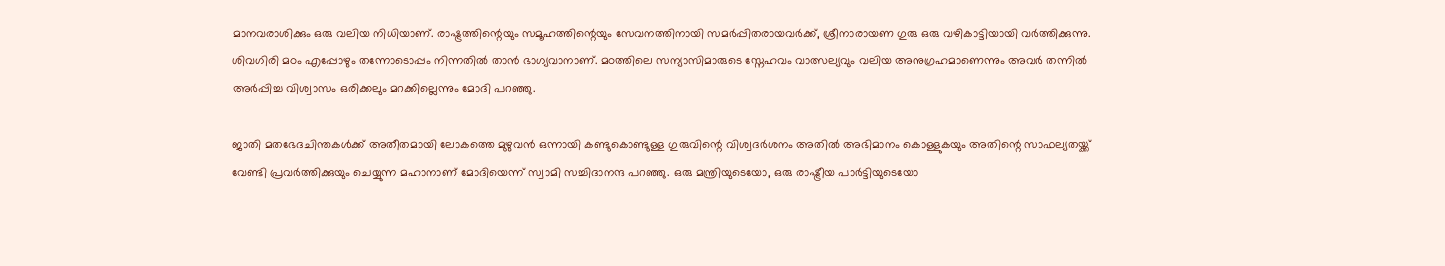മാനവരാശിക്കും ഒരു വലിയ നിധിയാണ്. രാഷ്ട്രത്തിന്റെയും സമൂഹത്തിന്റെയും സേവനത്തിനായി സമർപ്പിതരായവർക്ക്, ശ്രീനാരായണ ഗുരു ഒരു വഴികാട്ടിയായി വർത്തിക്കുന്നു. ശിവഗിരി മഠം എപ്പോഴും തന്നോടൊപ്പം നിന്നതിൽ താൻ ഭാഗ്യവാനാണ്. മഠത്തിലെ സന്യാസിമാരുടെ സ്നേഹവം വാത്സല്യവും വലിയ അനുഗ്രഹമാണെന്നും അവർ തന്നിൽ അർപ്പിച്ച വിശ്വാസം ഒരിക്കലും മറക്കില്ലെന്നും മോദി പറഞ്ഞു.

ജാതി മതഭേദചിന്തകൾക്ക് അതീതമായി ലോകത്തെ മുഴുവൻ ഒന്നായി കണ്ടുകൊണ്ടുള്ള ഗുരുവിന്റെ വിശ്വദർശനം അതിൽ അഭിമാനം കൊള്ളുകയും അതിന്റെ സാഫല്യതയ്ക്ക് വേണ്ടി പ്രവർത്തിക്കുയും ചെയ്യുന്ന മഹാനാണ് മോദിയെന്ന് സ്വാമി സച്ചിദാനന്ദ പറഞ്ഞു. ഒരു മന്ത്രിയുടെയോ, ഒരു രാഷ്ട്രീയ പാർട്ടിയുടെയോ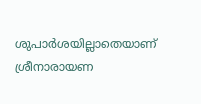ശുപാർശയില്ലാതെയാണ് ശ്രീനാരായണ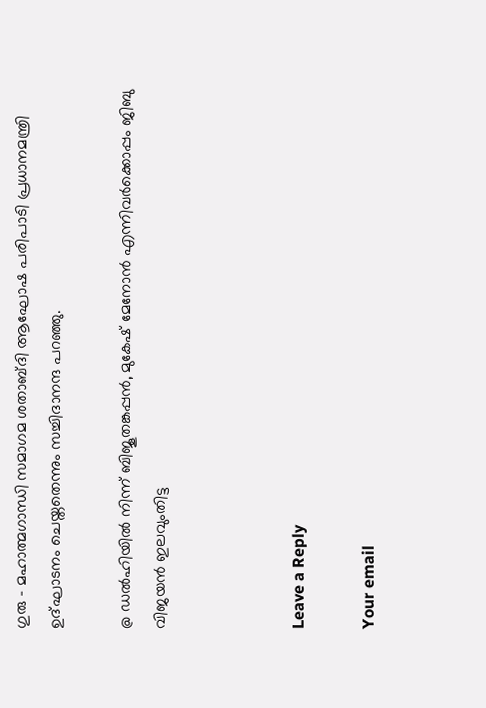ഗുരു – മഹാത്മഗാന്ധി സമാഗമ ശതാബ്ദി ആഘോഷ പരിപാടി പ്രധാനമന്ത്രി ഉദ്ഘാടനം ചെയ്തതെന്നും സച്ചിദാനന്ദ പറഞ്ഞു.

@ ഡൽഹിയിൽ നിന്ന് ബിജൂതങ്കപ്പൻ, മുകേഷ് മേനോൻ എന്നിവർക്കൊപ്പം ജിബു വിജയൻ ഇലവുംതിട്ട



Leave a Reply

Your email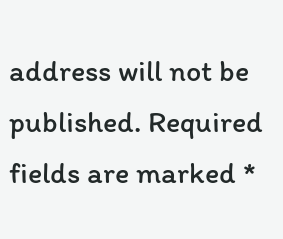address will not be published. Required fields are marked *